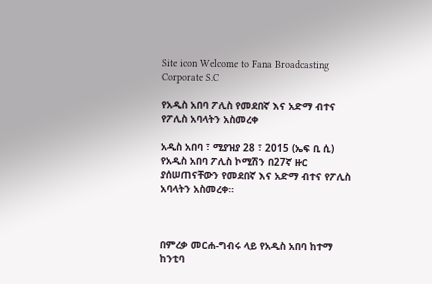Site icon Welcome to Fana Broadcasting Corporate S.C

የአዲስ አበባ ፖሊስ የመደበኛ እና አድማ ብተና የፖሊስ አባላትን አስመረቀ

አዲስ አበባ ፣ ሚያዝያ 28 ፣ 2015 (ኤፍ ቢ ሲ) የአዲስ አበባ ፖሊስ ኮሚሽን በ27ኛ ዙር ያሰሠጠናቸውን የመደበኛ እና አድማ ብተና የፖሊስ አባላትን አስመረቀ።



በምረቃ መርሐ-ግብሩ ላይ የአዲስ አበባ ከተማ ከንቲባ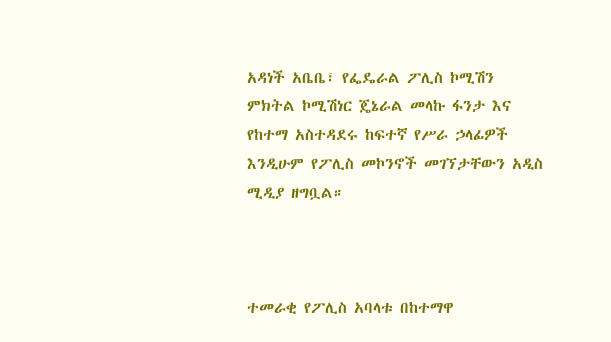አዳነች አቤቤ፣ የፌዴራል ፖሊስ ኮሚሽን ምክትል ኮሚሽነር ጄኔራል መላኩ ፋንታ እና የከተማ አስተዳደሩ ከፍተኛ የሥራ ኃላፊዎች እንዲሁም የፖሊስ መኮንኖች መገኘታቸውን አዲስ ሚዲያ ዘግቧል።



ተመራቂ የፖሊስ አባላቱ በከተማዋ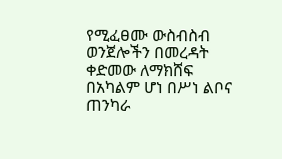የሚፈፀሙ ውስብስብ ወንጀሎችን በመረዳት ቀድመው ለማክሸፍ በአካልም ሆነ በሥነ ልቦና ጠንካራ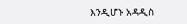እንዲሆኑ አዳዲስ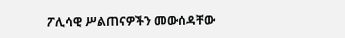ፖሊሳዊ ሥልጠናዎችን መውሰዳቸው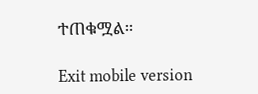ተጠቁሟል።

Exit mobile version